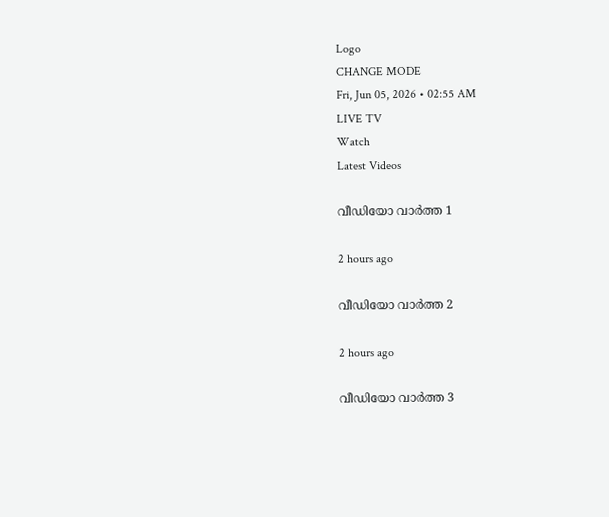Logo
CHANGE MODE
Fri, Jun 05, 2026 • 02:55 AM
LIVE TV
Watch
Latest Videos

വീഡിയോ വാർത്ത 1

2 hours ago

വീഡിയോ വാർത്ത 2

2 hours ago

വീഡിയോ വാർത്ത 3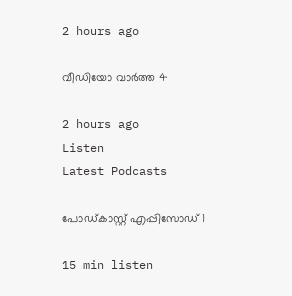2 hours ago

വീഡിയോ വാർത്ത 4

2 hours ago
Listen
Latest Podcasts

പോഡ്കാസ്റ്റ് എപ്പിസോഡ് 1

15 min listen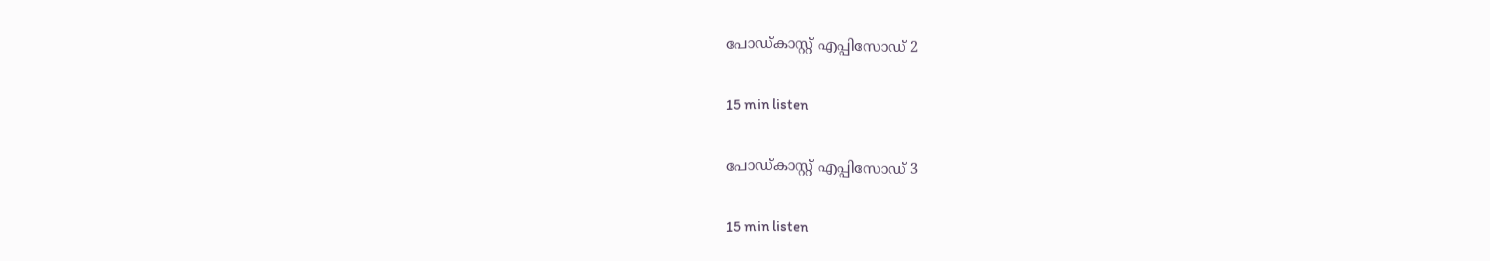പോഡ്കാസ്റ്റ് എപ്പിസോഡ് 2

15 min listen

പോഡ്കാസ്റ്റ് എപ്പിസോഡ് 3

15 min listen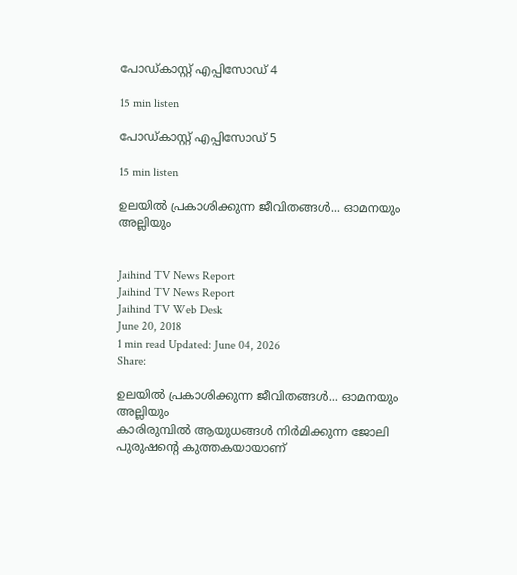പോഡ്കാസ്റ്റ് എപ്പിസോഡ് 4

15 min listen

പോഡ്കാസ്റ്റ് എപ്പിസോഡ് 5

15 min listen

ഉലയിൽ പ്രകാശിക്കുന്ന ജീവിതങ്ങൾ... ഓമനയും അല്ലിയും


Jaihind TV News Report
Jaihind TV News Report
Jaihind TV Web Desk
June 20, 2018
1 min read Updated: June 04, 2026
Share:

ഉലയിൽ പ്രകാശിക്കുന്ന ജീവിതങ്ങൾ... ഓമനയും അല്ലിയും
കാരിരുമ്പിൽ ആയുധങ്ങൾ നിർമിക്കുന്ന ജോലി പുരുഷന്റെ കുത്തകയായാണ്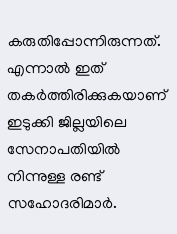കരുതിപ്പോന്നിരുന്നത്. എന്നാൽ ഇത് തകർത്തിരിക്കുകയാണ് ഇടുക്കി ജില്ലയിലെ സേനാപതിയിൽ നിന്നുള്ള രണ്ട് സഹോദരിമാർ.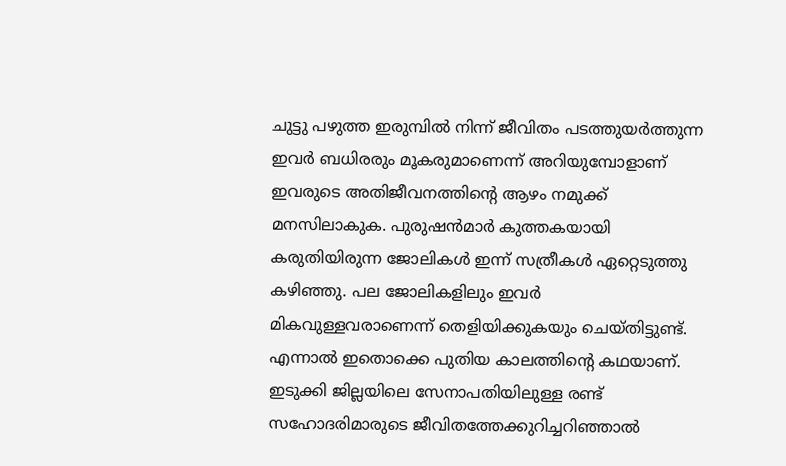ചുട്ടു പഴുത്ത ഇരുമ്പിൽ നിന്ന് ജീവിതം പടത്തുയർത്തുന്ന ഇവർ ബധിരരും മൂകരുമാണെന്ന് അറിയുമ്പോളാണ് ഇവരുടെ അതിജീവനത്തിന്റെ ആഴം നമുക്ക് മനസിലാകുക. പുരുഷൻമാർ കുത്തകയായി കരുതിയിരുന്ന ജോലികൾ ഇന്ന് സത്രീകൾ ഏറ്റെടുത്തു കഴിഞ്ഞു. പല ജോലികളിലും ഇവർ മികവുള്ളവരാണെന്ന് തെളിയിക്കുകയും ചെയ്തിട്ടുണ്ട്. എന്നാൽ ഇതൊക്കെ പുതിയ കാലത്തിന്റെ കഥയാണ്. ഇടുക്കി ജില്ലയിലെ സേനാപതിയിലുള്ള രണ്ട് സഹോദരിമാരുടെ ജീവിതത്തേക്കുറിച്ചറിഞ്ഞാൽ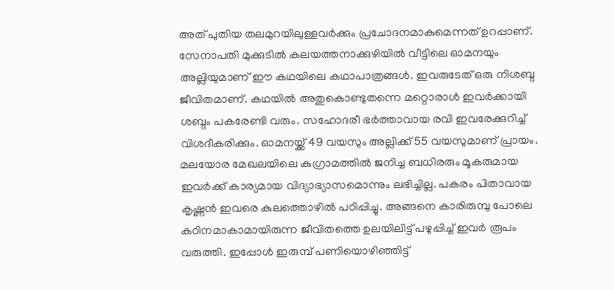അത് പുതിയ തലമുറയിലുള്ളവർക്കും പ്രചോദനമാകുമെന്നത് ഉറപ്പാണ്. സേനാപതി മുക്കുടിൽ കലയത്തനാക്കുഴിയിൽ വീട്ടിലെ ഓമനയും അല്ലിയുമാണ് ഈ കഥയിലെ കഥാപാത്രങ്ങൾ. ഇവരുടേത് ഒരു നിശബ്ദ ജീവിതമാണ്. കഥയിൽ അതുകൊണ്ടുതന്നെ മറ്റൊരാൾ ഇവർക്കായി ശബ്ദം പകരേണ്ടി വരും. സഹോദരീ ഭർത്താവായ രവി ഇവരേക്കുറിച്ച് വിശദീകരിക്കും. ഓമനയ്ക്ക് 49 വയസും അല്ലിക്ക് 55 വയസുമാണ് പ്രായം. മലയോര മേഖലയിലെ കുഗ്രാമത്തിൽ ജനിച്ച ബധിരരും മൂകരുമായ ഇവർക്ക് കാര്യമായ വിദ്യാഭ്യാസമൊന്നും ലഭിച്ചില്ല. പകരം പിതാവായ കൃഷ്ണൻ ഇവരെ കുലത്തൊഴിൽ പഠിപ്പിച്ചു. അങ്ങനെ കാരിരുമ്പു പോലെ കഠിനമാകാമായിരുന്ന ജീവിതത്തെ ഉലയിലിട്ട് പഴുപ്പിച്ച് ഇവർ രൂപം വരുത്തി. ഇപ്പോൾ ഇരുമ്പ് പണിയൊഴിഞ്ഞിട്ട്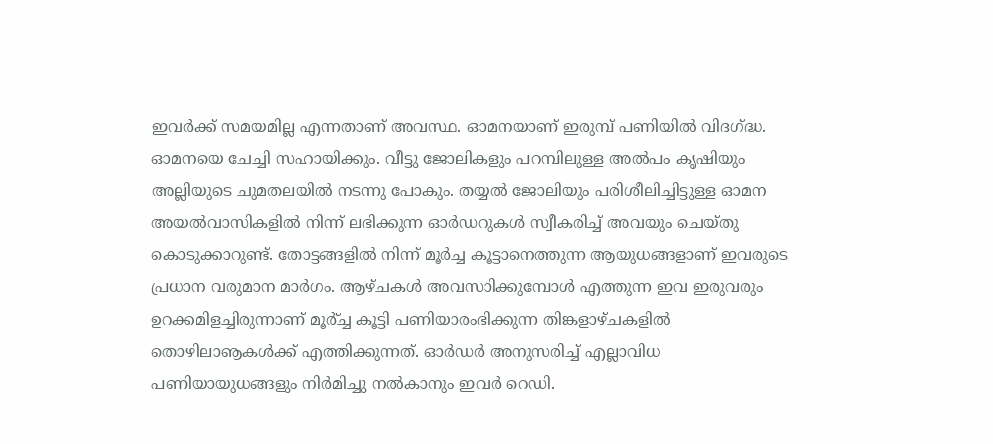ഇവർക്ക് സമയമില്ല എന്നതാണ് അവസ്ഥ. ഓമനയാണ് ഇരുമ്പ് പണിയിൽ വിദഗ്ദ്ധ. ഓമനയെ ചേച്ചി സഹായിക്കും. വീട്ടു ജോലികളും പറമ്പിലുള്ള അൽപം കൃഷിയും അല്ലിയുടെ ചുമതലയിൽ നടന്നു പോകും. തയ്യൽ ജോലിയും പരിശീലിച്ചിട്ടുള്ള ഓമന അയൽവാസികളിൽ നിന്ന് ലഭിക്കുന്ന ഓർഡറുകൾ സ്വീകരിച്ച് അവയും ചെയ്തു കൊടുക്കാറുണ്ട്. തോട്ടങ്ങളിൽ നിന്ന് മൂർച്ച കൂട്ടാനെത്തുന്ന ആയുധങ്ങളാണ് ഇവരുടെ പ്രധാന വരുമാന മാർഗം. ആഴ്ചകൾ അവസാിക്കുമ്പോൾ എത്തുന്ന ഇവ ഇരുവരും ഉറക്കമിളച്ചിരുന്നാണ് മൂർ്ച്ച കൂട്ടി പണിയാരംഭിക്കുന്ന തിങ്കളാഴ്ചകളിൽ തൊഴിലാൡകൾക്ക് എത്തിക്കുന്നത്. ഓർഡർ അനുസരിച്ച് എല്ലാവിധ പണിയായുധങ്ങളും നിർമിച്ചു നൽകാനും ഇവർ റെഡി.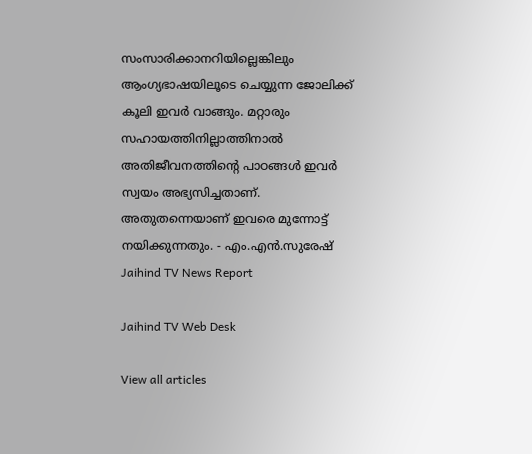സംസാരിക്കാനറിയില്ലെങ്കിലും ആംഗ്യഭാഷയിലൂടെ ചെയ്യുന്ന ജോലിക്ക് കൂലി ഇവർ വാങ്ങും. മറ്റാരും സഹായത്തിനില്ലാത്തിനാൽ അതിജീവനത്തിന്റെ പാഠങ്ങൾ ഇവർ സ്വയം അഭ്യസിച്ചതാണ്. അതുതന്നെയാണ് ഇവരെ മുന്നോട്ട് നയിക്കുന്നതും. - എം.എൻ.സുരേഷ്‌
Jaihind TV News Report

Jaihind TV Web Desk

View all articles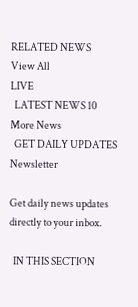RELATED NEWS
View All
LIVE
  LATEST NEWS 10
More News
  GET DAILY UPDATES
Newsletter

Get daily news updates directly to your inbox.

  IN THIS SECTION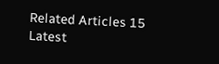Related Articles 15
Latest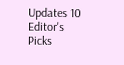Updates 10
Editor's Picks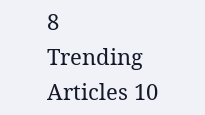8
Trending Articles 10